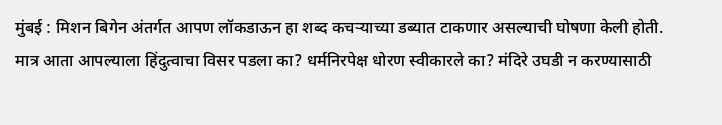मुंबई : मिशन बिगेन अंतर्गत आपण लॉकडाऊन हा शब्द कचऱ्याच्या डब्यात टाकणार असल्याची घोषणा केली होती. मात्र आता आपल्याला हिंदुत्वाचा विसर पडला का? धर्मनिरपेक्ष धोरण स्वीकारले का? मंदिरे उघडी न करण्यासाठी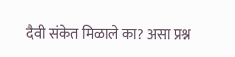दैवी संकेत मिळाले का? असा प्रश्न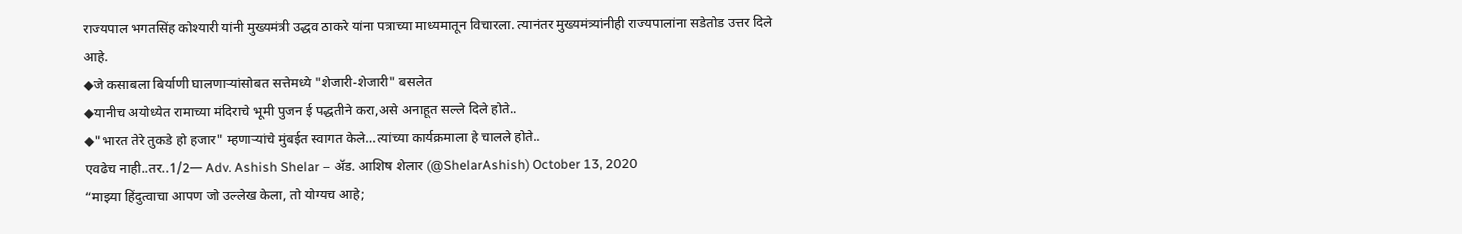राज्यपाल भगतसिंह कोश्यारी यांनी मुख्यमंत्री उद्धव ठाकरे यांना पत्राच्या माध्यमातून विचारला. त्यानंतर मुख्यमंत्र्यांनीही राज्यपालांना सडेतोड उत्तर दिले आहे.
◆जे कसाबला बिर्याणी घालणाऱ्यांसोबत सत्तेमध्ये "शेजारी-शेजारी" बसलेत
◆यानीच अयोध्येत रामाच्या मंदिराचे भूमी पुजन ई पद्धतीने करा,असे अनाहूत सल्ले दिले होते..
◆"भारत तेरे तुकडे हो हजार" म्हणाऱ्यांचे मुंबईत स्वागत केले…त्यांच्या कार्यक्रमाला हे चालले होते..
एवढेच नाही..तर..1/2— Adv. Ashish Shelar – ॲड. आशिष शेलार (@ShelarAshish) October 13, 2020
“माझ्या हिंदुत्वाचा आपण जो उल्लेख केला, तो योग्यच आहे;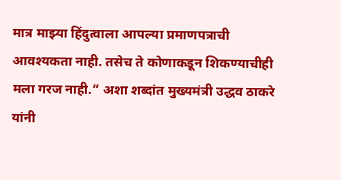मात्र माझ्या हिंदुत्वाला आपल्या प्रमाणपत्राची आवश्यकता नाही. तसेच ते कोणाकडून शिकण्याचीही मला गरज नाही.” अशा शब्दांत मुख्यमंत्री उद्धव ठाकरे यांनी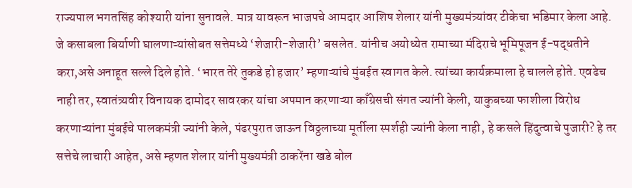राज्यपाल भगतसिंह कोश्यारी यांना सुनावले. मात्र यावरून भाजपचे आमदार आशिष शेलार यांनी मुख्यमंत्र्यांवर टीकेचा भडिमार केला आहे.
जे कसाबला बिर्याणी घालणाऱ्यांसोबत सत्तेमध्ये ‘शेजारी-शेजारी’ बसलेत. यांनीच अयोध्येत रामाच्या मंदिराचे भूमिपूजन ई-पद्धतीने करा,असे अनाहूत सल्ले दिले होते. ‘भारत तेरे तुकडे हो हजार’ म्हणाऱ्यांचे मुंबईत स्वागत केले. त्यांच्या कार्यक्रमाला हे चालले होते. एवढेच नाही तर, स्वातंत्र्यवीर विनायक दामोदर सावरकर यांचा अपमान करणाऱ्या काँग्रेसची संगत ज्यांनी केली, याकुबच्या फाशीला विरोध करणाऱ्यांना मुंबईचे पालकमंत्री ज्यांनी केले, पंढरपुरात जाऊन विठ्ठलाच्या मूर्तीला स्पर्शही ज्यांनी केला नाही, हे कसले हिंदुत्वाचे पुजारी? हे तर सत्तेचे लाचारी आहेत, असे म्हणत शेलार यांनी मुख्यमंत्री ठाकरेंना खडे बोल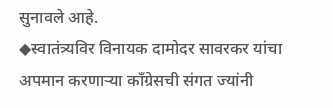सुनावले आहे.
◆स्वातंत्र्यविर विनायक दामोदर सावरकर यांचा अपमान करणाऱ्या काँग्रेसची संगत ज्यांनी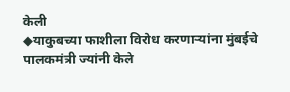केली
◆याकुबच्या फाशीला विरोध करणाऱ्यांना मुंबईचे पालकमंत्री ज्यांनी केले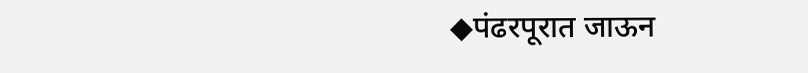◆पंढरपूरात जाऊन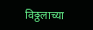विठ्ठलाच्या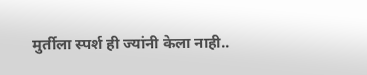मुर्तीला स्पर्श ही ज्यांनी केला नाही..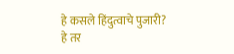हे कसले हिंदुत्वाचे पुजारी?
हे तर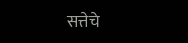सत्तेचे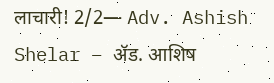लाचारी! 2/2— Adv. Ashish Shelar – ॲड. आशिष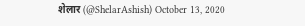शेलार (@ShelarAshish) October 13, 2020